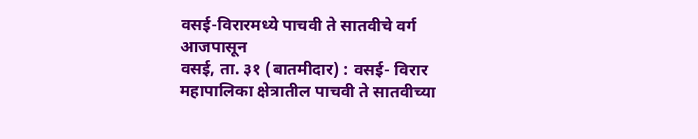वसई-विरारमध्ये पाचवी ते सातवीचे वर्ग आजपासून
वसई, ता. ३१ (बातमीदार) : वसई- विरार महापालिका क्षेत्रातील पाचवी ते सातवीच्या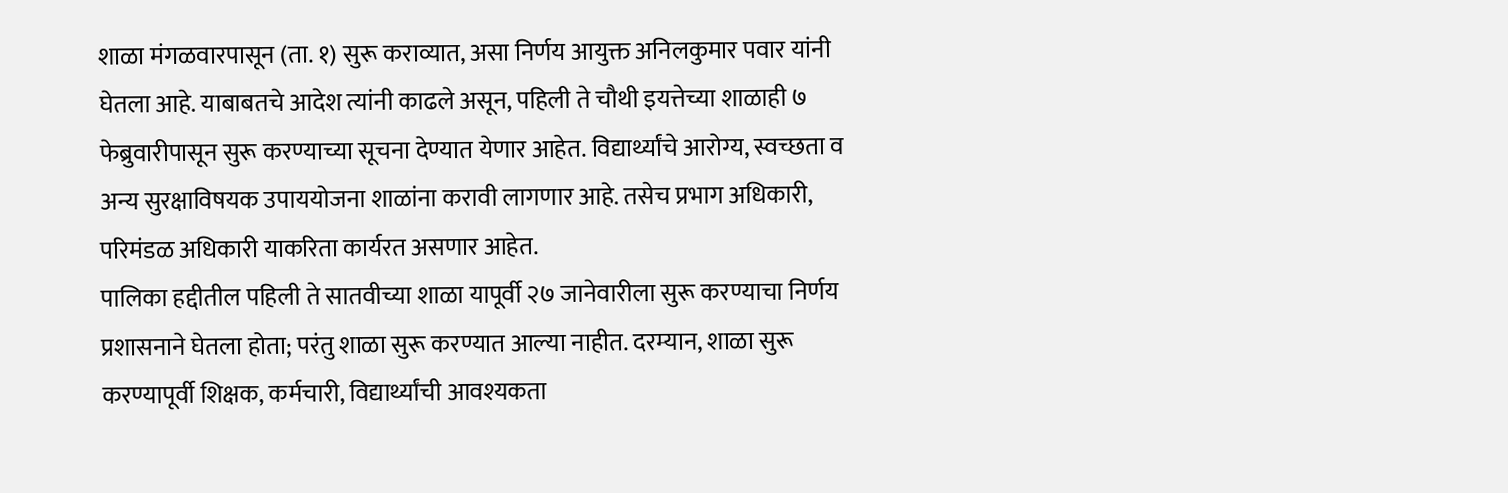शाळा मंगळवारपासून (ता. १) सुरू कराव्यात, असा निर्णय आयुक्त अनिलकुमार पवार यांनी घेतला आहे. याबाबतचे आदेश त्यांनी काढले असून, पहिली ते चौथी इयत्तेच्या शाळाही ७ फेब्रुवारीपासून सुरू करण्याच्या सूचना देण्यात येणार आहेत. विद्यार्थ्यांचे आरोग्य, स्वच्छता व अन्य सुरक्षाविषयक उपाययोजना शाळांना करावी लागणार आहे. तसेच प्रभाग अधिकारी, परिमंडळ अधिकारी याकरिता कार्यरत असणार आहेत.
पालिका हद्दीतील पहिली ते सातवीच्या शाळा यापूर्वी २७ जानेवारीला सुरू करण्याचा निर्णय प्रशासनाने घेतला होता; परंतु शाळा सुरू करण्यात आल्या नाहीत. दरम्यान, शाळा सुरू करण्यापूर्वी शिक्षक, कर्मचारी, विद्यार्थ्यांची आवश्यकता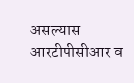असल्यास आरटीपीसीआर व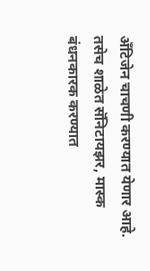अँटिजेन चाचणी करण्यात येणार आहे. तसेच शाळेत सॅनिटायझर, मास्क बंधनकारक करण्यात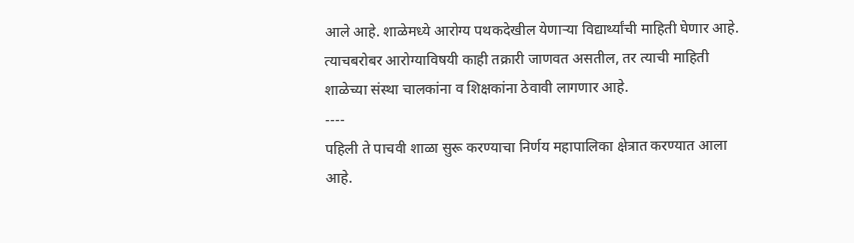आले आहे. शाळेमध्ये आरोग्य पथकदेखील येणाऱ्या विद्यार्थ्यांची माहिती घेणार आहे. त्याचबरोबर आरोग्याविषयी काही तक्रारी जाणवत असतील, तर त्याची माहिती शाळेच्या संस्था चालकांना व शिक्षकांना ठेवावी लागणार आहे.
----
पहिली ते पाचवी शाळा सुरू करण्याचा निर्णय महापालिका क्षेत्रात करण्यात आला आहे.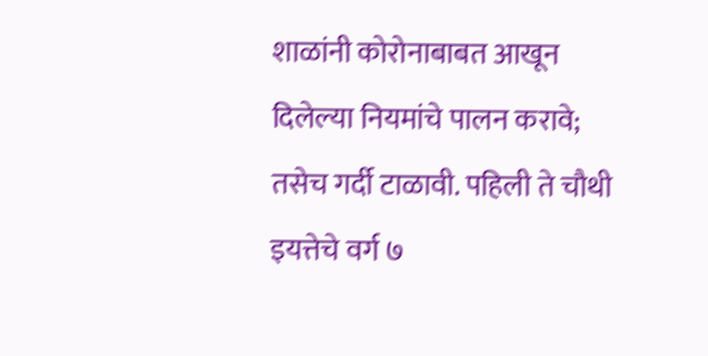शाळांनी कोरोनाबाबत आखून दिलेल्या नियमांचे पालन करावे; तसेच गर्दी टाळावी. पहिली ते चौथी इयत्तेचे वर्ग ७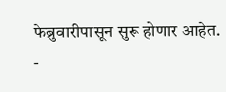फेब्रुवारीपासून सुरू होणार आहेत.
-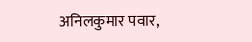अनिलकुमार पवार,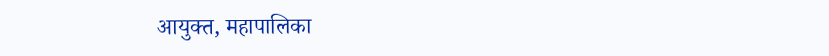आयुक्त, महापालिका